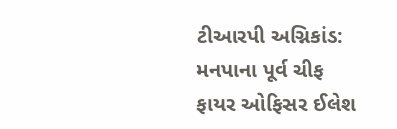ટીઆરપી અગ્નિકાંડ: મનપાના પૂર્વ ચીફ ફાયર ઓફિસર ઈલેશ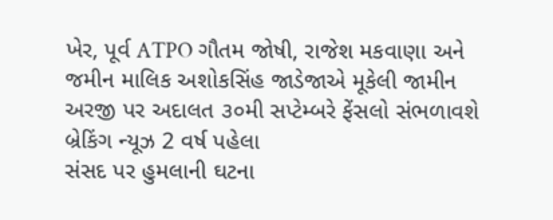ખેર, પૂર્વ ATPO ગૌતમ જોષી, રાજેશ મકવાણા અને જમીન માલિક અશોકસિંહ જાડેજાએ મૂકેલી જામીન અરજી પર અદાલત ૩૦મી સપ્ટેમ્બરે ફેંસલો સંભળાવશે બ્રેકિંગ ન્યૂઝ 2 વર્ષ પહેલા
સંસદ પર હુમલાની ઘટના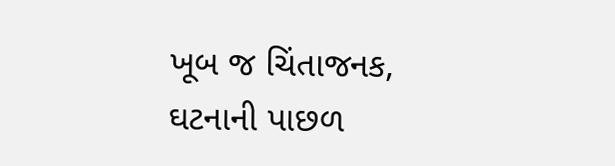ખૂબ જ ચિંતાજનક, ઘટનાની પાછળ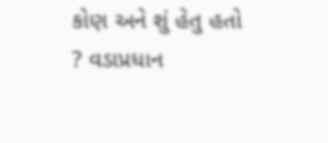કોણ અને શું હેતુ હતો ? વડાપ્રધાન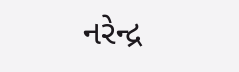નરેન્દ્ર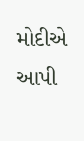મોદીએ આપી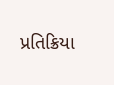પ્રતિક્રિયા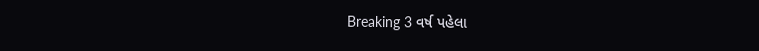Breaking 3 વર્ષ પહેલા